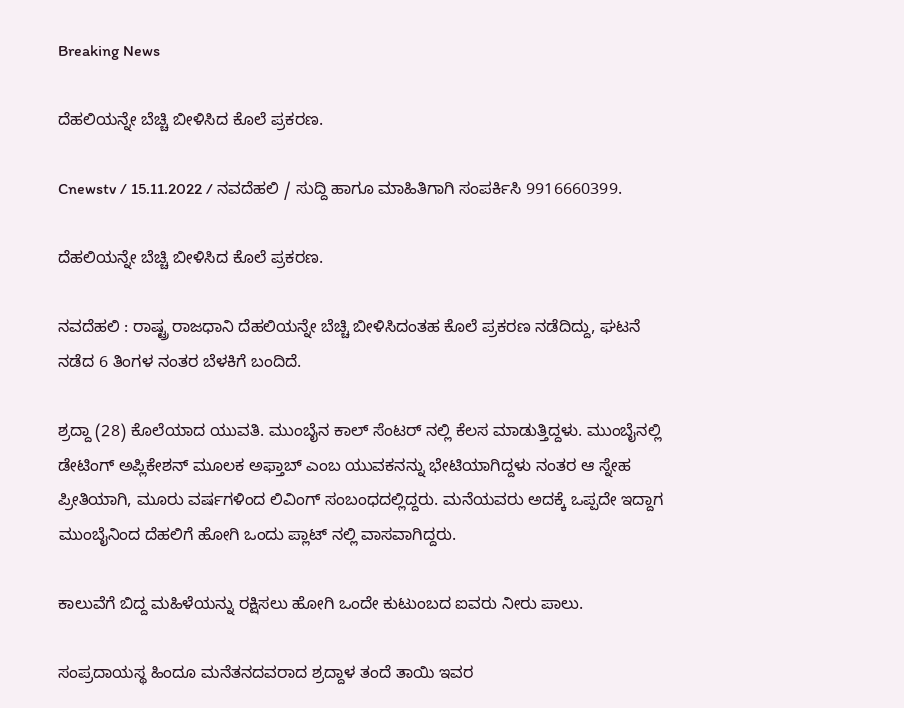Breaking News

ದೆಹಲಿಯನ್ನೇ ಬೆಚ್ಚಿ ಬೀಳಿಸಿದ ಕೊಲೆ ಪ್ರಕರಣ.

Cnewstv / 15.11.2022 / ನವದೆಹಲಿ / ಸುದ್ದಿ‌ ಹಾಗೂ ಮಾಹಿತಿಗಾಗಿ ಸಂಪರ್ಕಿಸಿ 9916660399.

ದೆಹಲಿಯನ್ನೇ ಬೆಚ್ಚಿ ಬೀಳಿಸಿದ ಕೊಲೆ ಪ್ರಕರಣ.

ನವದೆಹಲಿ : ರಾಷ್ಟ್ರ ರಾಜಧಾನಿ ದೆಹಲಿಯನ್ನೇ ಬೆಚ್ಚಿ ಬೀಳಿಸಿದಂತಹ ಕೊಲೆ ಪ್ರಕರಣ ನಡೆದಿದ್ದು, ಘಟನೆ ನಡೆದ 6 ತಿಂಗಳ ನಂತರ ಬೆಳಕಿಗೆ ಬಂದಿದೆ.

ಶ್ರದ್ದಾ (28) ಕೊಲೆಯಾದ ಯುವತಿ. ಮುಂಬೈನ ಕಾಲ್ ಸೆಂಟರ್ ನಲ್ಲಿ ಕೆಲಸ ಮಾಡುತ್ತಿದ್ದಳು. ಮುಂಬೈನಲ್ಲಿ ಡೇಟಿಂಗ್ ಅಪ್ಲಿಕೇಶನ್ ಮೂಲಕ ಅಫ್ತಾಬ್ ಎಂಬ ಯುವಕನನ್ನು ಭೇಟಿಯಾಗಿದ್ದಳು ನಂತರ ಆ ಸ್ನೇಹ ಪ್ರೀತಿಯಾಗಿ, ಮೂರು ವರ್ಷಗಳಿಂದ ಲಿವಿಂಗ್ ಸಂಬಂಧದಲ್ಲಿದ್ದರು. ಮನೆಯವರು ಅದಕ್ಕೆ ಒಪ್ಪದೇ ಇದ್ದಾಗ ಮುಂಬೈನಿಂದ ದೆಹಲಿಗೆ ಹೋಗಿ ಒಂದು ಪ್ಲಾಟ್ ನಲ್ಲಿ ವಾಸವಾಗಿದ್ದರು.

ಕಾಲುವೆಗೆ ಬಿದ್ದ ಮಹಿಳೆಯನ್ನು ರಕ್ಷಿಸಲು ಹೋಗಿ ಒಂದೇ ಕುಟುಂಬದ ಐವರು ನೀರು ಪಾಲು.

ಸಂಪ್ರದಾಯಸ್ಥ ಹಿಂದೂ ಮನೆತನದವರಾದ ಶ್ರದ್ದಾಳ ತಂದೆ ತಾಯಿ ಇವರ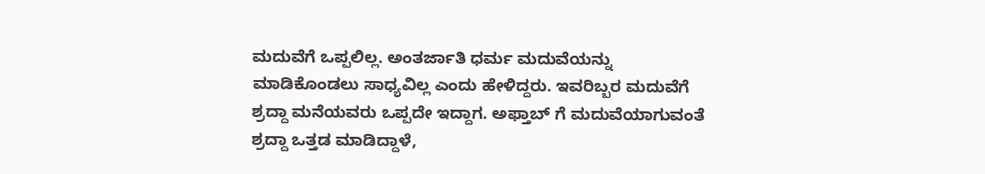ಮದುವೆಗೆ ಒಪ್ಪಲಿಲ್ಲ. ಅಂತರ್ಜಾತಿ ಧರ್ಮ ಮದುವೆಯನ್ನು ಮಾಡಿಕೊಂಡಲು ಸಾಧ್ಯವಿಲ್ಲ ಎಂದು ಹೇಳಿದ್ದರು. ಇವರಿಬ್ಬರ ಮದುವೆಗೆ ಶ್ರದ್ದಾ ಮನೆಯವರು ಒಪ್ಪದೇ ಇದ್ದಾಗ. ಅಫ್ತಾಬ್ ಗೆ ಮದುವೆಯಾಗುವಂತೆ ಶ್ರದ್ದಾ ಒತ್ತಡ ಮಾಡಿದ್ದಾಳೆ,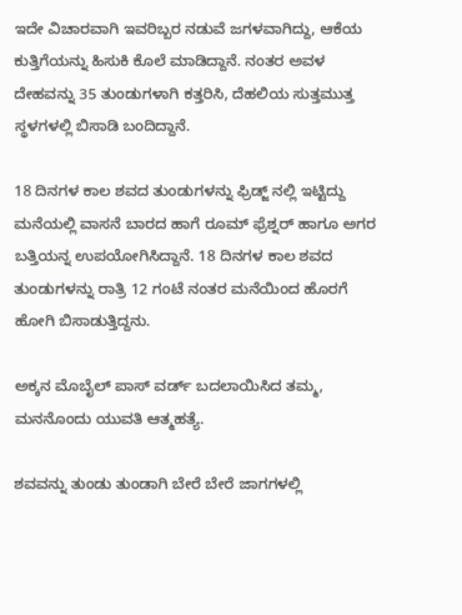ಇದೇ ವಿಚಾರವಾಗಿ ಇವರಿಬ್ಬರ ನಡುವೆ ಜಗಳವಾಗಿದ್ದು, ಆಕೆಯ ಕುತ್ತಿಗೆಯನ್ನು ಹಿಸುಕಿ ಕೊಲೆ ಮಾಡಿದ್ದಾನೆ. ನಂತರ ಅವಳ ದೇಹವನ್ನು 35 ತುಂಡುಗಳಾಗಿ ಕತ್ತರಿಸಿ, ದೆಹಲಿಯ ಸುತ್ತಮುತ್ತ ಸ್ಥಳಗಳಲ್ಲಿ ಬಿಸಾಡಿ ಬಂದಿದ್ದಾನೆ.

18 ದಿನಗಳ ಕಾಲ ಶವದ ತುಂಡುಗಳನ್ನು ಫ್ರಿಡ್ಜ್ ನಲ್ಲಿ ಇಟ್ಟಿದ್ದು ಮನೆಯಲ್ಲಿ ವಾಸನೆ ಬಾರದ ಹಾಗೆ ರೂಮ್ ಫ್ರೆಶ್ನರ್ ಹಾಗೂ ಅಗರ ಬತ್ತಿಯನ್ನ ಉಪಯೋಗಿಸಿದ್ದಾನೆ. 18 ದಿನಗಳ ಕಾಲ ಶವದ ತುಂಡುಗಳನ್ನು ರಾತ್ರಿ 12 ಗಂಟೆ ನಂತರ ಮನೆಯಿಂದ ಹೊರಗೆ ಹೋಗಿ ಬಿಸಾಡುತ್ತಿದ್ದನು.

ಅಕ್ಕನ ಮೊಬೈಲ್ ಪಾಸ್ ವರ್ಡ್ ಬದಲಾಯಿಸಿದ ತಮ್ಮ, ಮನನೊಂದು ಯುವತಿ ಆತ್ಮಹತ್ಯೆ.

ಶವವನ್ನು ತುಂಡು ತುಂಡಾಗಿ ಬೇರೆ ಬೇರೆ ಜಾಗಗಳಲ್ಲಿ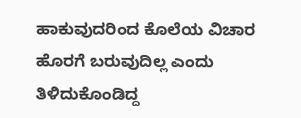ಹಾಕುವುದರಿಂದ ಕೊಲೆಯ ವಿಚಾರ ಹೊರಗೆ ಬರುವುದಿಲ್ಲ ಎಂದು ತಿಳಿದುಕೊಂಡಿದ್ದ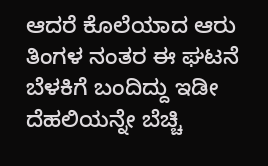ಆದರೆ ಕೊಲೆಯಾದ ಆರು ತಿಂಗಳ ನಂತರ ಈ ಘಟನೆ ಬೆಳಕಿಗೆ ಬಂದಿದ್ದು ಇಡೀ ದೆಹಲಿಯನ್ನೇ ಬೆಚ್ಚಿ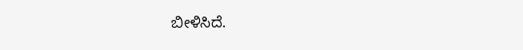ಬೀಳಿಸಿದೆ.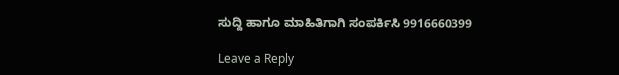ಸುದ್ದಿ ಹಾಗೂ ಮಾಹಿತಿಗಾಗಿ ಸಂಪರ್ಕಿಸಿ 9916660399

Leave a Reply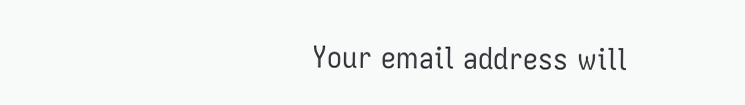Your email address will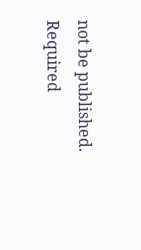not be published. Required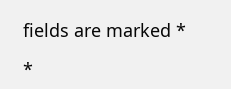fields are marked *

*